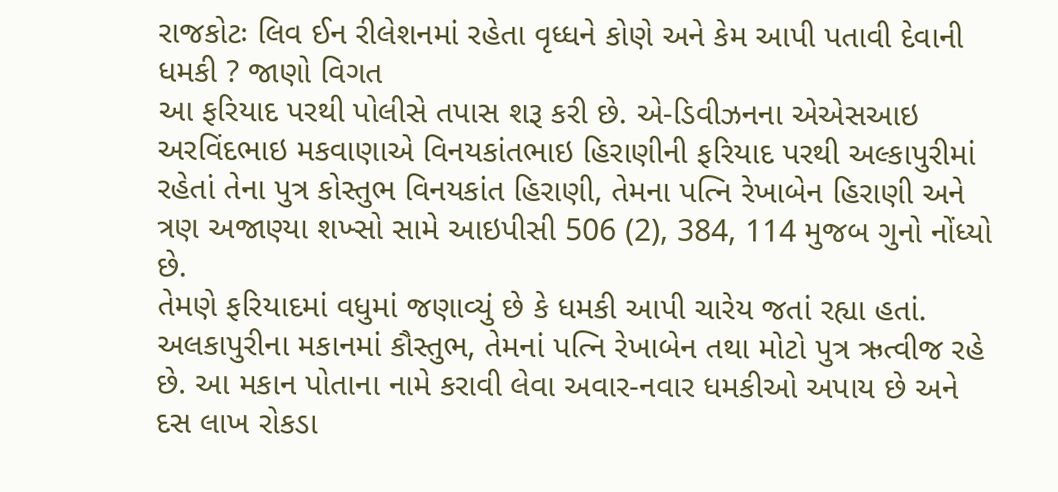રાજકોટઃ લિવ ઈન રીલેશનમાં રહેતા વૃધ્ધને કોણે અને કેમ આપી પતાવી દેવાની ધમકી ? જાણો વિગત
આ ફરિયાદ પરથી પોલીસે તપાસ શરૂ કરી છે. એ-ડિવીઝનના એએસઆઇ અરવિંદભાઇ મકવાણાએ વિનયકાંતભાઇ હિરાણીની ફરિયાદ પરથી અલ્કાપુરીમાં રહેતાં તેના પુત્ર કોસ્તુભ વિનયકાંત હિરાણી, તેમના પત્નિ રેખાબેન હિરાણી અને ત્રણ અજાણ્યા શખ્સો સામે આઇપીસી 506 (2), 384, 114 મુજબ ગુનો નોંધ્યો છે.
તેમણે ફરિયાદમાં વધુમાં જણાવ્યું છે કે ધમકી આપી ચારેય જતાં રહ્યા હતાં. અલકાપુરીના મકાનમાં કૌસ્તુભ, તેમનાં પત્નિ રેખાબેન તથા મોટો પુત્ર ઋત્વીજ રહે છે. આ મકાન પોતાના નામે કરાવી લેવા અવાર-નવાર ધમકીઓ અપાય છે અને દસ લાખ રોકડા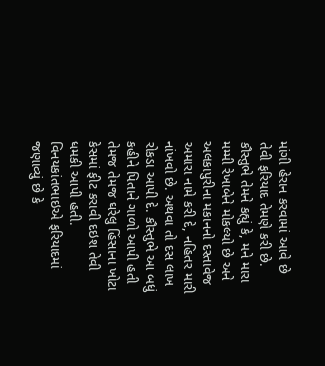માંગી હેરાન કરવામાં આવે છે તેવી ફરિયાદ તેમણે કરી છે.
કૌસ્તુભે તેમને કહ્યું કે, મને મારા મમ્મી રેખાબેને મોકલ્યો છે અને અલકાપુરીના મકાનનો દસ્તાવેજ અમારા નામે કરી દે, નહિતર મારી નાંખવો છે. અથવા તો દસ લાખ રોકડા આપી દે. કૌસ્તુભે આ બધું કહીને પિતાને ગાળો આપી હતી તેમજ તેમજ ઘરેલુ હિંસાના ખોટા કેસમાં ફીટ કરાવી દઇશ તેવી ધમકી આપી હતી.
વિનયકાંતભાઇએ ફરિયાદમાં જણાવ્યું છે કે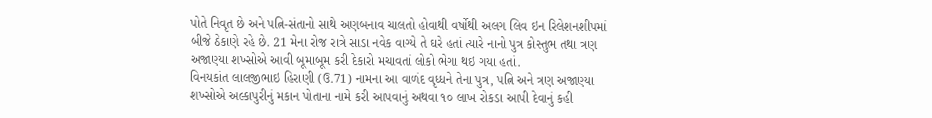પોતે નિવૃત છે અને પત્નિ-સંતાનો સાથે અણબનાવ ચાલતો હોવાથી વર્ષોથી અલગ લિવ ઇન રિલેશનશીપમાં બીજે ઠેકાણે રહે છે. 21 મેના રોજ રાત્રે સાડા નવેક વાગ્યે તે ઘરે હતાં ત્યારે નાનો પુત્ર કોસ્તુભ તથા ત્રણ અજાણ્યા શખ્સોએ આવી બૂમાબૂમ કરી દેકારો મચાવતાં લોકો ભેગા થઇ ગયા હતાં.
વિનયકાંત લાલજીભાઇ હિરાણી (ઉ.71) નામના આ વાળંદ વૃધ્ધને તેના પુત્ર, પત્નિ અને ત્રણ અજાણ્યા શખ્સોએ અલ્કાપુરીનું મકાન પોતાના નામે કરી આપવાનું અથવા ૧૦ લાખ રોકડા આપી દેવાનું કહી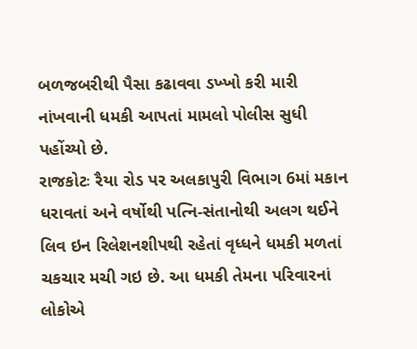બળજબરીથી પૈસા કઢાવવા ડખ્ખો કરી મારી નાંખવાની ધમકી આપતાં મામલો પોલીસ સુધી પહોંચ્યો છે.
રાજકોટઃ રૈયા રોડ પર અલકાપુરી વિભાગ 6માં મકાન ધરાવતાં અને વર્ષોથી પત્નિ-સંતાનોથી અલગ થઈને લિવ ઇન રિલેશનશીપથી રહેતાં વૃધ્ધને ધમકી મળતાં ચકચાર મચી ગઇ છે. આ ધમકી તેમના પરિવારનાં લોકોએ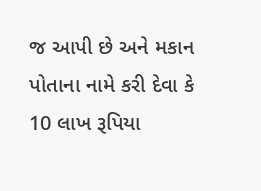જ આપી છે અને મકાન પોતાના નામે કરી દેવા કે 10 લાખ રૂપિયા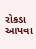રોકડા આપવા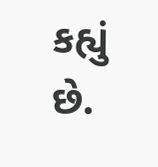કહ્યું છે.